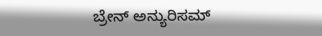ಬ್ರೇನ್ ಅನ್ಯುರಿಸಮ್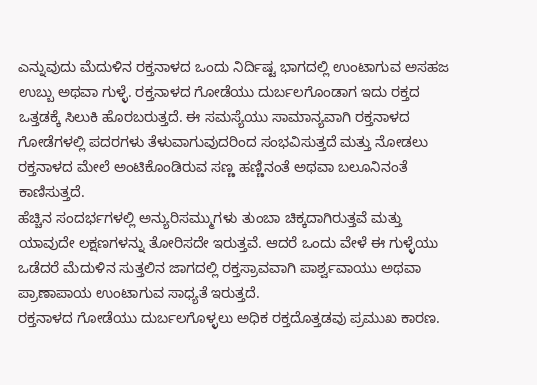ಎನ್ನುವುದು ಮೆದುಳಿನ ರಕ್ತನಾಳದ ಒಂದು ನಿರ್ದಿಷ್ಟ ಭಾಗದಲ್ಲಿ ಉಂಟಾಗುವ ಅಸಹಜ ಉಬ್ಬು ಅಥವಾ ಗುಳ್ಳೆ. ರಕ್ತನಾಳದ ಗೋಡೆಯು ದುರ್ಬಲಗೊಂಡಾಗ ಇದು ರಕ್ತದ ಒತ್ತಡಕ್ಕೆ ಸಿಲುಕಿ ಹೊರಬರುತ್ತದೆ. ಈ ಸಮಸ್ಯೆಯು ಸಾಮಾನ್ಯವಾಗಿ ರಕ್ತನಾಳದ ಗೋಡೆಗಳಲ್ಲಿ ಪದರಗಳು ತೆಳುವಾಗುವುದರಿಂದ ಸಂಭವಿಸುತ್ತದೆ ಮತ್ತು ನೋಡಲು ರಕ್ತನಾಳದ ಮೇಲೆ ಅಂಟಿಕೊಂಡಿರುವ ಸಣ್ಣ ಹಣ್ಣಿನಂತೆ ಅಥವಾ ಬಲೂನಿನಂತೆ ಕಾಣಿಸುತ್ತದೆ.
ಹೆಚ್ಚಿನ ಸಂದರ್ಭಗಳಲ್ಲಿ ಅನ್ಯುರಿಸಮ್ಮುಗಳು ತುಂಬಾ ಚಿಕ್ಕದಾಗಿರುತ್ತವೆ ಮತ್ತು ಯಾವುದೇ ಲಕ್ಷಣಗಳನ್ನು ತೋರಿಸದೇ ಇರುತ್ತವೆ. ಆದರೆ ಒಂದು ವೇಳೆ ಈ ಗುಳ್ಳೆಯು ಒಡೆದರೆ ಮೆದುಳಿನ ಸುತ್ತಲಿನ ಜಾಗದಲ್ಲಿ ರಕ್ತಸ್ರಾವವಾಗಿ ಪಾರ್ಶ್ವವಾಯು ಅಥವಾ ಪ್ರಾಣಾಪಾಯ ಉಂಟಾಗುವ ಸಾಧ್ಯತೆ ಇರುತ್ತದೆ.
ರಕ್ತನಾಳದ ಗೋಡೆಯು ದುರ್ಬಲಗೊಳ್ಳಲು ಅಧಿಕ ರಕ್ತದೊತ್ತಡವು ಪ್ರಮುಖ ಕಾರಣ.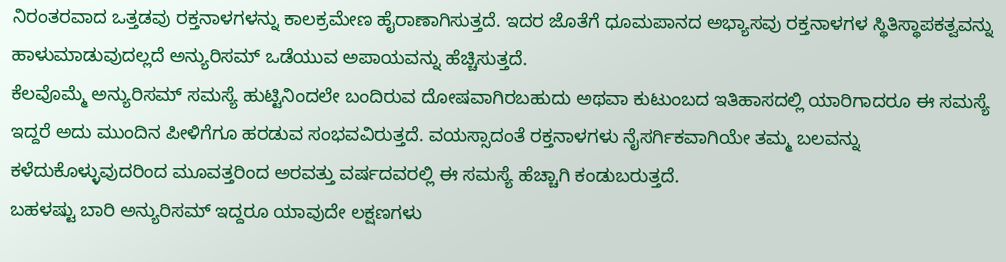ನಿರಂತರವಾದ ಒತ್ತಡವು ರಕ್ತನಾಳಗಳನ್ನು ಕಾಲಕ್ರಮೇಣ ಹೈರಾಣಾಗಿಸುತ್ತದೆ. ಇದರ ಜೊತೆಗೆ ಧೂಮಪಾನದ ಅಭ್ಯಾಸವು ರಕ್ತನಾಳಗಳ ಸ್ಥಿತಿಸ್ಥಾಪಕತ್ವವನ್ನು ಹಾಳುಮಾಡುವುದಲ್ಲದೆ ಅನ್ಯುರಿಸಮ್ ಒಡೆಯುವ ಅಪಾಯವನ್ನು ಹೆಚ್ಚಿಸುತ್ತದೆ.
ಕೆಲವೊಮ್ಮೆ ಅನ್ಯುರಿಸಮ್ ಸಮಸ್ಯೆ ಹುಟ್ಟಿನಿಂದಲೇ ಬಂದಿರುವ ದೋಷವಾಗಿರಬಹುದು ಅಥವಾ ಕುಟುಂಬದ ಇತಿಹಾಸದಲ್ಲಿ ಯಾರಿಗಾದರೂ ಈ ಸಮಸ್ಯೆ ಇದ್ದರೆ ಅದು ಮುಂದಿನ ಪೀಳಿಗೆಗೂ ಹರಡುವ ಸಂಭವವಿರುತ್ತದೆ. ವಯಸ್ಸಾದಂತೆ ರಕ್ತನಾಳಗಳು ನೈಸರ್ಗಿಕವಾಗಿಯೇ ತಮ್ಮ ಬಲವನ್ನು ಕಳೆದುಕೊಳ್ಳುವುದರಿಂದ ಮೂವತ್ತರಿಂದ ಅರವತ್ತು ವರ್ಷದವರಲ್ಲಿ ಈ ಸಮಸ್ಯೆ ಹೆಚ್ಚಾಗಿ ಕಂಡುಬರುತ್ತದೆ.
ಬಹಳಷ್ಟು ಬಾರಿ ಅನ್ಯುರಿಸಮ್ ಇದ್ದರೂ ಯಾವುದೇ ಲಕ್ಷಣಗಳು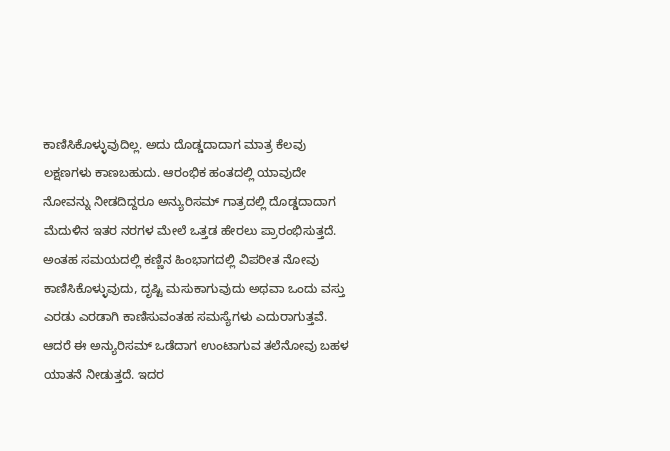ಕಾಣಿಸಿಕೊಳ್ಳುವುದಿಲ್ಲ. ಅದು ದೊಡ್ಡದಾದಾಗ ಮಾತ್ರ ಕೆಲವು ಲಕ್ಷಣಗಳು ಕಾಣಬಹುದು. ಆರಂಭಿಕ ಹಂತದಲ್ಲಿ ಯಾವುದೇ ನೋವನ್ನು ನೀಡದಿದ್ದರೂ ಅನ್ಯುರಿಸಮ್ ಗಾತ್ರದಲ್ಲಿ ದೊಡ್ಡದಾದಾಗ ಮೆದುಳಿನ ಇತರ ನರಗಳ ಮೇಲೆ ಒತ್ತಡ ಹೇರಲು ಪ್ರಾರಂಭಿಸುತ್ತದೆ. ಅಂತಹ ಸಮಯದಲ್ಲಿ ಕಣ್ಣಿನ ಹಿಂಭಾಗದಲ್ಲಿ ವಿಪರೀತ ನೋವು ಕಾಣಿಸಿಕೊಳ್ಳುವುದು, ದೃಷ್ಟಿ ಮಸುಕಾಗುವುದು ಅಥವಾ ಒಂದು ವಸ್ತು ಎರಡು ಎರಡಾಗಿ ಕಾಣಿಸುವಂತಹ ಸಮಸ್ಯೆಗಳು ಎದುರಾಗುತ್ತವೆ. ಆದರೆ ಈ ಅನ್ಯುರಿಸಮ್ ಒಡೆದಾಗ ಉಂಟಾಗುವ ತಲೆನೋವು ಬಹಳ ಯಾತನೆ ನೀಡುತ್ತದೆ. ಇದರ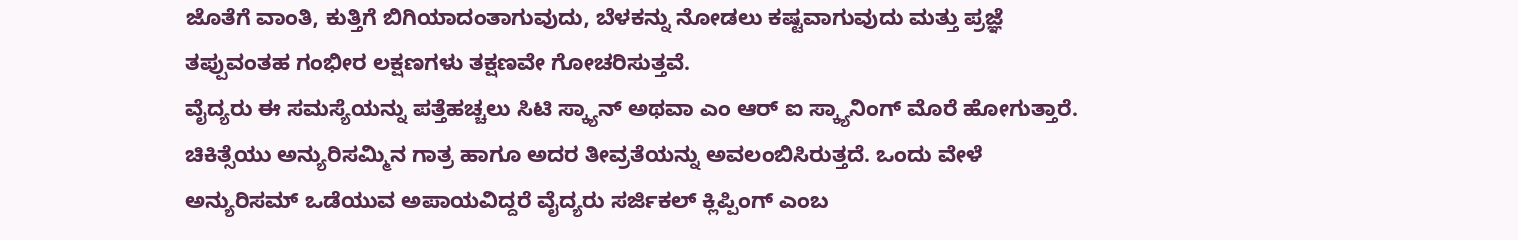ಜೊತೆಗೆ ವಾಂತಿ, ಕುತ್ತಿಗೆ ಬಿಗಿಯಾದಂತಾಗುವುದು, ಬೆಳಕನ್ನು ನೋಡಲು ಕಷ್ಟವಾಗುವುದು ಮತ್ತು ಪ್ರಜ್ಞೆ ತಪ್ಪುವಂತಹ ಗಂಭೀರ ಲಕ್ಷಣಗಳು ತಕ್ಷಣವೇ ಗೋಚರಿಸುತ್ತವೆ.
ವೈದ್ಯರು ಈ ಸಮಸ್ಯೆಯನ್ನು ಪತ್ತೆಹಚ್ಚಲು ಸಿಟಿ ಸ್ಕ್ಯಾನ್ ಅಥವಾ ಎಂ ಆರ್ ಐ ಸ್ಕ್ಯಾನಿಂಗ್ ಮೊರೆ ಹೋಗುತ್ತಾರೆ. ಚಿಕಿತ್ಸೆಯು ಅನ್ಯುರಿಸಮ್ಮಿನ ಗಾತ್ರ ಹಾಗೂ ಅದರ ತೀವ್ರತೆಯನ್ನು ಅವಲಂಬಿಸಿರುತ್ತದೆ. ಒಂದು ವೇಳೆ ಅನ್ಯುರಿಸಮ್ ಒಡೆಯುವ ಅಪಾಯವಿದ್ದರೆ ವೈದ್ಯರು ಸರ್ಜಿಕಲ್ ಕ್ಲಿಪ್ಪಿಂಗ್ ಎಂಬ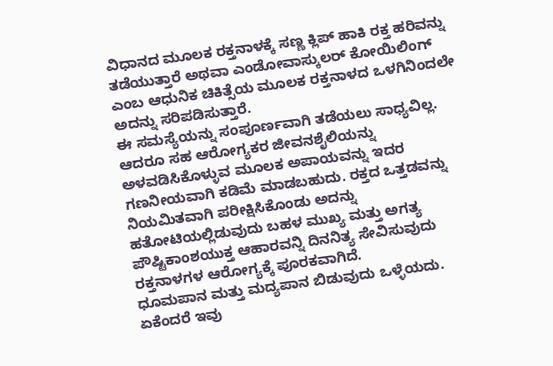ವಿಧಾನದ ಮೂಲಕ ರಕ್ತನಾಳಕ್ಕೆ ಸಣ್ಣ ಕ್ಲಿಪ್ ಹಾಕಿ ರಕ್ತ ಹರಿವನ್ನು ತಡೆಯುತ್ತಾರೆ ಅಥವಾ ಎಂಡೋವಾಸ್ಕುಲರ್ ಕೋಯಿಲಿಂಗ್ ಎಂಬ ಆಧುನಿಕ ಚಿಕಿತ್ಸೆಯ ಮೂಲಕ ರಕ್ತನಾಳದ ಒಳಗಿನಿಂದಲೇ ಅದನ್ನು ಸರಿಪಡಿಸುತ್ತಾರೆ.
ಈ ಸಮಸ್ಯೆಯನ್ನು ಸಂಪೂರ್ಣವಾಗಿ ತಡೆಯಲು ಸಾಧ್ಯವಿಲ್ಲ. ಆದರೂ ಸಹ ಆರೋಗ್ಯಕರ ಜೀವನಶೈಲಿಯನ್ನು ಅಳವಡಿಸಿಕೊಳ್ಳುವ ಮೂಲಕ ಅಪಾಯವನ್ನು ಇದರ ಗಣನೀಯವಾಗಿ ಕಡಿಮೆ ಮಾಡಬಹುದು. ರಕ್ತದ ಒತ್ತಡವನ್ನು ನಿಯಮಿತವಾಗಿ ಪರೀಕ್ಷಿಸಿಕೊಂಡು ಅದನ್ನು ಹತೋಟಿಯಲ್ಲಿಡುವುದು ಬಹಳ ಮುಖ್ಯ ಮತ್ತು ಅಗತ್ಯ ಪೌಷ್ಟಿಕಾಂಶಯುಕ್ತ ಆಹಾರವನ್ನಿ ದಿನನಿತ್ಯ ಸೇವಿಸುವುದು ರಕ್ತನಾಳಗಳ ಆರೋಗ್ಯಕ್ಕೆ ಪೂರಕವಾಗಿದೆ.
ಧೂಮಪಾನ ಮತ್ತು ಮದ್ಯಪಾನ ಬಿಡುವುದು ಒಳ್ಳೆಯದು. ಏಕೆಂದರೆ ಇವು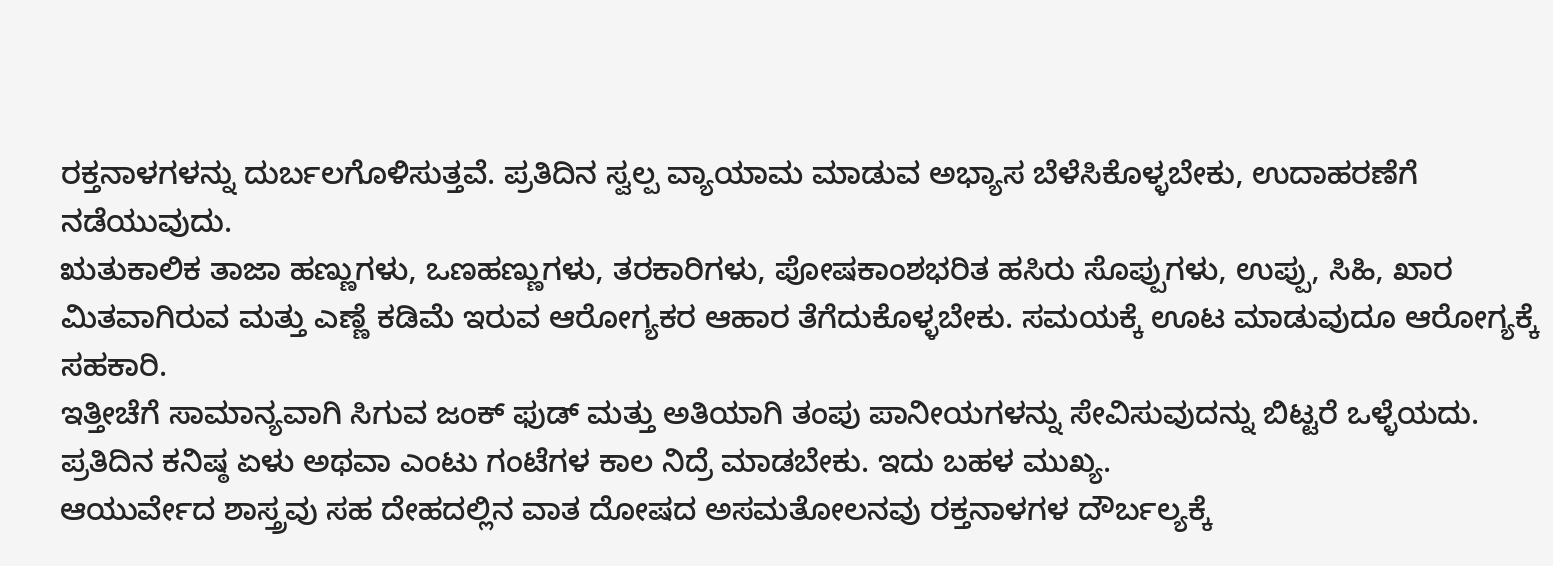ರಕ್ತನಾಳಗಳನ್ನು ದುರ್ಬಲಗೊಳಿಸುತ್ತವೆ. ಪ್ರತಿದಿನ ಸ್ವಲ್ಪ ವ್ಯಾಯಾಮ ಮಾಡುವ ಅಭ್ಯಾಸ ಬೆಳೆಸಿಕೊಳ್ಳಬೇಕು, ಉದಾಹರಣೆಗೆ ನಡೆಯುವುದು.
ಋತುಕಾಲಿಕ ತಾಜಾ ಹಣ್ಣುಗಳು, ಒಣಹಣ್ಣುಗಳು, ತರಕಾರಿಗಳು, ಪೋಷಕಾಂಶಭರಿತ ಹಸಿರು ಸೊಪ್ಪುಗಳು, ಉಪ್ಪು, ಸಿಹಿ, ಖಾರ ಮಿತವಾಗಿರುವ ಮತ್ತು ಎಣ್ಣೆ ಕಡಿಮೆ ಇರುವ ಆರೋಗ್ಯಕರ ಆಹಾರ ತೆಗೆದುಕೊಳ್ಳಬೇಕು. ಸಮಯಕ್ಕೆ ಊಟ ಮಾಡುವುದೂ ಆರೋಗ್ಯಕ್ಕೆ ಸಹಕಾರಿ.
ಇತ್ತೀಚೆಗೆ ಸಾಮಾನ್ಯವಾಗಿ ಸಿಗುವ ಜಂಕ್ ಫುಡ್ ಮತ್ತು ಅತಿಯಾಗಿ ತಂಪು ಪಾನೀಯಗಳನ್ನು ಸೇವಿಸುವುದನ್ನು ಬಿಟ್ಟರೆ ಒಳ್ಳೆಯದು. ಪ್ರತಿದಿನ ಕನಿಷ್ಠ ಏಳು ಅಥವಾ ಎಂಟು ಗಂಟೆಗಳ ಕಾಲ ನಿದ್ರೆ ಮಾಡಬೇಕು. ಇದು ಬಹಳ ಮುಖ್ಯ.
ಆಯುರ್ವೇದ ಶಾಸ್ತ್ರವು ಸಹ ದೇಹದಲ್ಲಿನ ವಾತ ದೋಷದ ಅಸಮತೋಲನವು ರಕ್ತನಾಳಗಳ ದೌರ್ಬಲ್ಯಕ್ಕೆ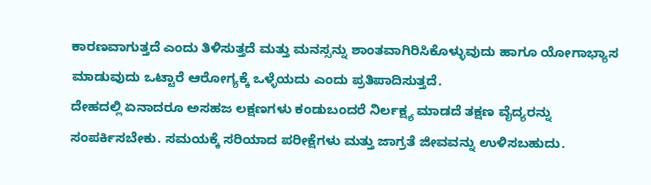ಕಾರಣವಾಗುತ್ತದೆ ಎಂದು ತಿಳಿಸುತ್ತದೆ ಮತ್ತು ಮನಸ್ಸನ್ನು ಶಾಂತವಾಗಿರಿಸಿಕೊಳ್ಳುವುದು ಹಾಗೂ ಯೋಗಾಭ್ಯಾಸ ಮಾಡುವುದು ಒಟ್ಟಾರೆ ಆರೋಗ್ಯಕ್ಕೆ ಒಳ್ಳೆಯದು ಎಂದು ಪ್ರತಿಪಾದಿಸುತ್ತದೆ.
ದೇಹದಲ್ಲಿ ಏನಾದರೂ ಅಸಹಜ ಲಕ್ಷಣಗಳು ಕಂಡುಬಂದರೆ ನಿರ್ಲಕ್ಷ್ಯ ಮಾಡದೆ ತಕ್ಷಣ ವೈದ್ಯರನ್ನು ಸಂಪರ್ಕಿಸಬೇಕು. ಸಮಯಕ್ಕೆ ಸರಿಯಾದ ಪರೀಕ್ಷೆಗಳು ಮತ್ತು ಜಾಗ್ರತೆ ಜೀವವನ್ನು ಉಳಿಸಬಹುದು.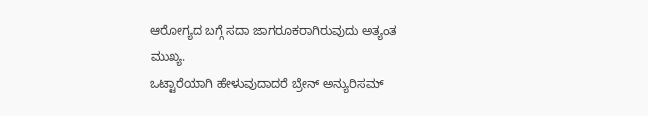ಆರೋಗ್ಯದ ಬಗ್ಗೆ ಸದಾ ಜಾಗರೂಕರಾಗಿರುವುದು ಅತ್ಯಂತ ಮುಖ್ಯ.
ಒಟ್ಟಾರೆಯಾಗಿ ಹೇಳುವುದಾದರೆ ಬ್ರೇನ್ ಅನ್ಯುರಿಸಮ್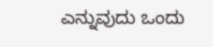ಎನ್ನುವುದು ಒಂದು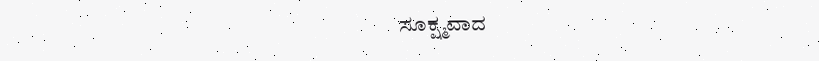ಸೂಕ್ಷ್ಮವಾದ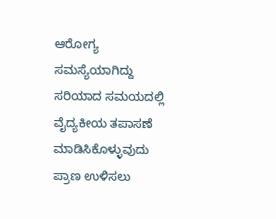ಆರೋಗ್ಯ ಸಮಸ್ಯೆಯಾಗಿದ್ದು ಸರಿಯಾದ ಸಮಯದಲ್ಲಿ ವೈದ್ಯಕೀಯ ತಪಾಸಣೆ ಮಾಡಿಸಿಕೊಳ್ಳುವುದು ಪ್ರಾಣ ಉಳಿಸಲು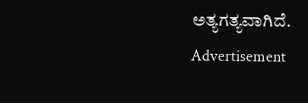ಅತ್ಯಗತ್ಯವಾಗಿದೆ.
Advertisement